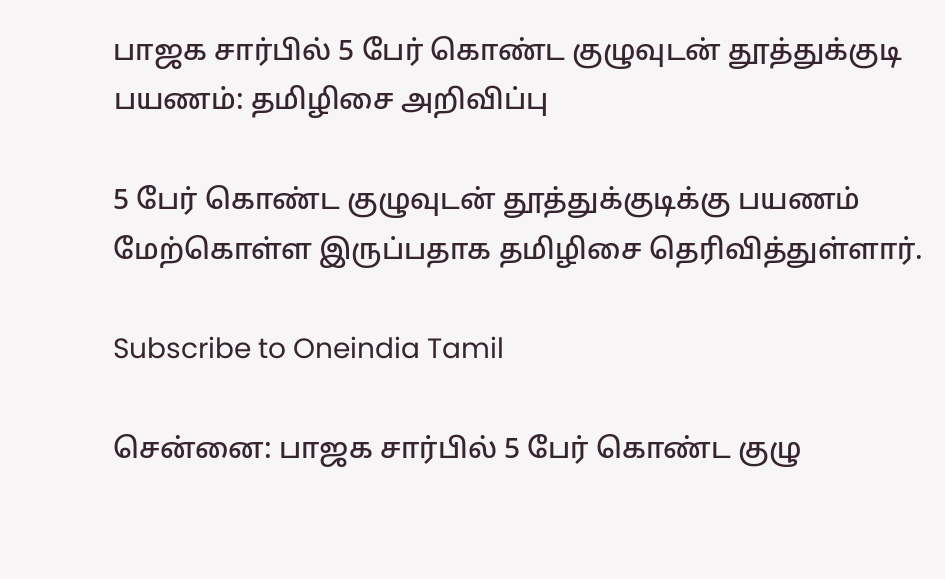பாஜக சார்பில் 5 பேர் கொண்ட குழுவுடன் தூத்துக்குடி பயணம்: தமிழிசை அறிவிப்பு

5 பேர் கொண்ட குழுவுடன் தூத்துக்குடிக்கு பயணம் மேற்கொள்ள இருப்பதாக தமிழிசை தெரிவித்துள்ளார்.

Subscribe to Oneindia Tamil

சென்னை: பாஜக சார்பில் 5 பேர் கொண்ட குழு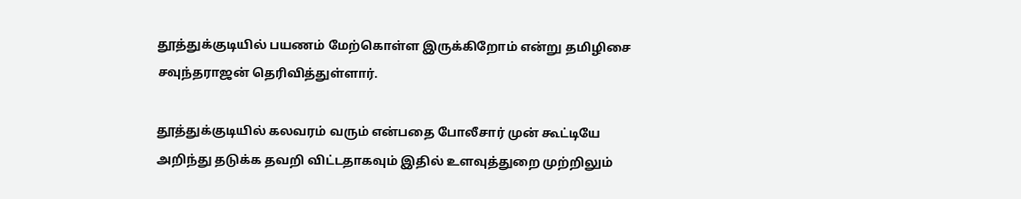தூத்துக்குடியில் பயணம் மேற்கொள்ள இருக்கிறோம் என்று தமிழிசை சவுந்தராஜன் தெரிவித்துள்ளார்.

தூத்துக்குடியில் கலவரம் வரும் என்பதை போலீசார் முன் கூட்டியே அறிந்து தடுக்க தவறி விட்டதாகவும் இதில் உளவுத்துறை முற்றிலும்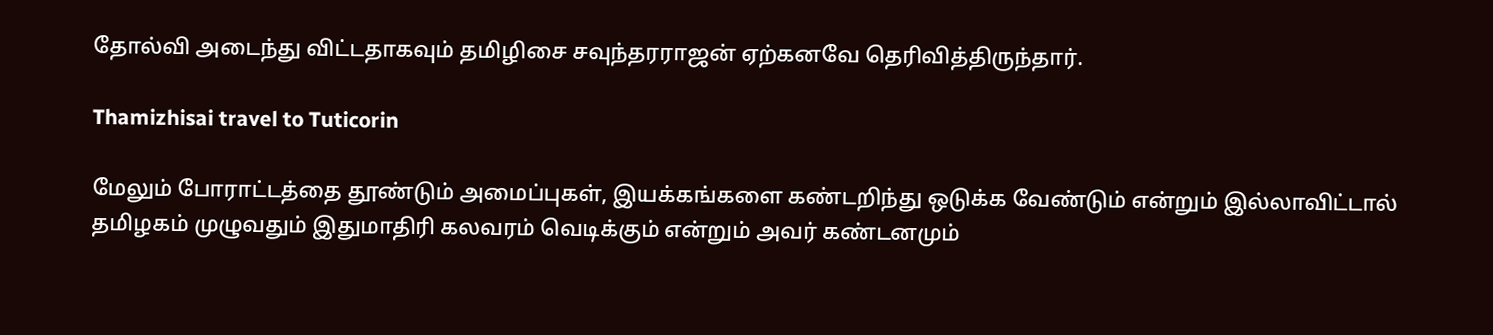தோல்வி அடைந்து விட்டதாகவும் தமிழிசை சவுந்தரராஜன் ஏற்கனவே தெரிவித்திருந்தார்.

Thamizhisai travel to Tuticorin

மேலும் போராட்டத்தை தூண்டும் அமைப்புகள், இயக்கங்களை கண்டறிந்து ஒடுக்க வேண்டும் என்றும் இல்லாவிட்டால் தமிழகம் முழுவதும் இதுமாதிரி கலவரம் வெடிக்கும் என்றும் அவர் கண்டனமும்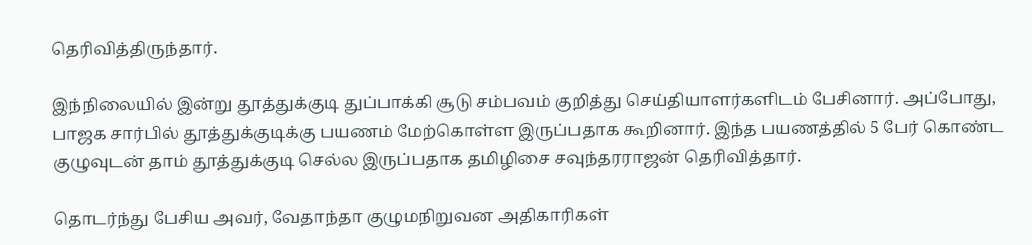தெரிவித்திருந்தார்.

இந்நிலையில் இன்று தூத்துக்குடி துப்பாக்கி சூடு சம்பவம் குறித்து செய்தியாளர்களிடம் பேசினார். அப்போது, பாஜக சார்பில் தூத்துக்குடிக்கு பயணம் மேற்கொள்ள இருப்பதாக கூறினார். இந்த பயணத்தில் 5 பேர் கொண்ட குழுவுடன் தாம் தூத்துக்குடி செல்ல இருப்பதாக தமிழிசை சவுந்தரராஜன் தெரிவித்தார்.

தொடர்ந்து பேசிய அவர், வேதாந்தா குழுமநிறுவன அதிகாரிகள்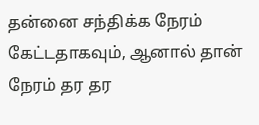தன்னை சந்திக்க நேரம் கேட்டதாகவும், ஆனால் தான் நேரம் தர தர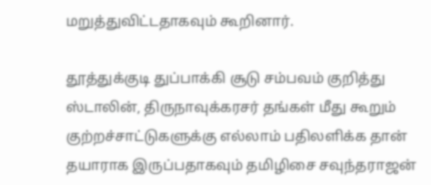மறுத்துவிட்டதாகவும் கூறினார்.

தூத்துக்குடி துப்பாக்கி சூடு சம்பவம் குறித்து ஸ்டாலின், திருநாவுக்கரசர் தங்கள் மீது கூறும் குற்றச்சாட்டுகளுக்கு எல்லாம் பதிலளிக்க தான் தயாராக இருப்பதாகவும் தமிழிசை சவுந்தராஜன்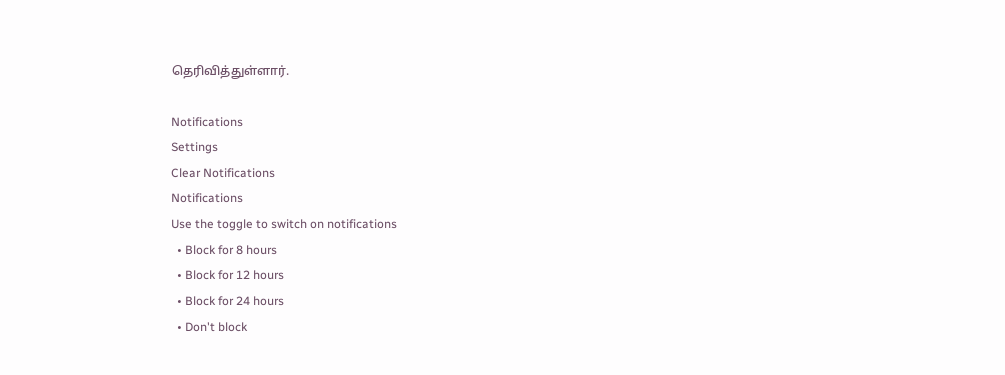தெரிவித்துள்ளார்.

Notifications
Settings
Clear Notifications
Notifications
Use the toggle to switch on notifications
  • Block for 8 hours
  • Block for 12 hours
  • Block for 24 hours
  • Don't block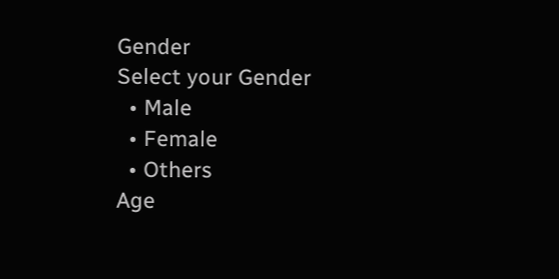Gender
Select your Gender
  • Male
  • Female
  • Others
Age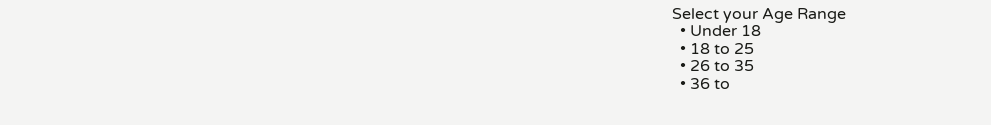Select your Age Range
  • Under 18
  • 18 to 25
  • 26 to 35
  • 36 to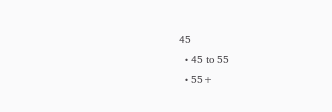45
  • 45 to 55
  • 55+